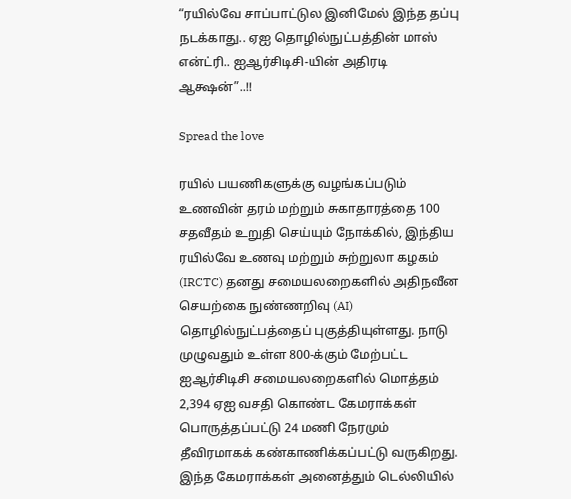“ரயில்வே சாப்பாட்டுல இனிமேல் இந்த தப்பு நடக்காது.. ஏஐ தொழில்நுட்பத்தின் மாஸ் என்ட்ரி.. ஐஆர்சிடிசி-யின் அதிரடி ஆக்ஷன்”..!!

Spread the love

ரயில் பயணிகளுக்கு வழங்கப்படும் உணவின் தரம் மற்றும் சுகாதாரத்தை 100 சதவீதம் உறுதி செய்யும் நோக்கில், இந்திய ரயில்வே உணவு மற்றும் சுற்றுலா கழகம் (IRCTC) தனது சமையலறைகளில் அதிநவீன செயற்கை நுண்ணறிவு (AI) தொழில்நுட்பத்தைப் புகுத்தியுள்ளது. நாடு முழுவதும் உள்ள 800-க்கும் மேற்பட்ட ஐஆர்சிடிசி சமையலறைகளில் மொத்தம் 2,394 ஏஐ வசதி கொண்ட கேமராக்கள் பொருத்தப்பட்டு 24 மணி நேரமும் தீவிரமாகக் கண்காணிக்கப்பட்டு வருகிறது. இந்த கேமராக்கள் அனைத்தும் டெல்லியில்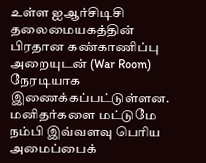உள்ள ஐஆர்சிடிசி தலைமையகத்தின் பிரதான கண்காணிப்பு அறையுடன் (War Room) நேரடியாக இணைக்கப்பட்டுள்ளன. மனிதர்களை மட்டுமே நம்பி இவ்வளவு பெரிய அமைப்பைக்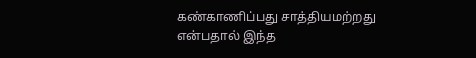கண்காணிப்பது சாத்தியமற்றது என்பதால் இந்த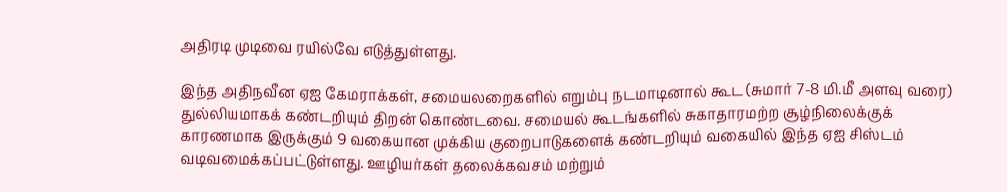அதிரடி முடிவை ரயில்வே எடுத்துள்ளது.

இந்த அதிநவீன ஏஐ கேமராக்கள், சமையலறைகளில் எறும்பு நடமாடினால் கூட (சுமார் 7-8 மி.மீ அளவு வரை) துல்லியமாகக் கண்டறியும் திறன் கொண்டவை. சமையல் கூடங்களில் சுகாதாரமற்ற சூழ்நிலைக்குக் காரணமாக இருக்கும் 9 வகையான முக்கிய குறைபாடுகளைக் கண்டறியும் வகையில் இந்த ஏஐ சிஸ்டம் வடிவமைக்கப்பட்டுள்ளது. ஊழியர்கள் தலைக்கவசம் மற்றும்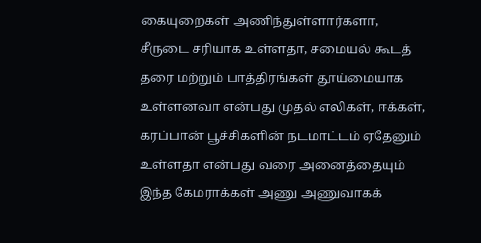கையுறைகள் அணிந்துள்ளார்களா, சீருடை சரியாக உள்ளதா, சமையல் கூடத் தரை மற்றும் பாத்திரங்கள் தூய்மையாக உள்ளனவா என்பது முதல் எலிகள், ஈக்கள், கரப்பான் பூச்சிகளின் நடமாட்டம் ஏதேனும் உள்ளதா என்பது வரை அனைத்தையும் இந்த கேமராக்கள் அணு அணுவாகக்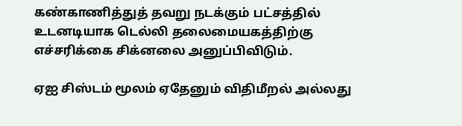கண்காணித்துத் தவறு நடக்கும் பட்சத்தில் உடனடியாக டெல்லி தலைமையகத்திற்கு எச்சரிக்கை சிக்னலை அனுப்பிவிடும்.

ஏஐ சிஸ்டம் மூலம் ஏதேனும் விதிமீறல் அல்லது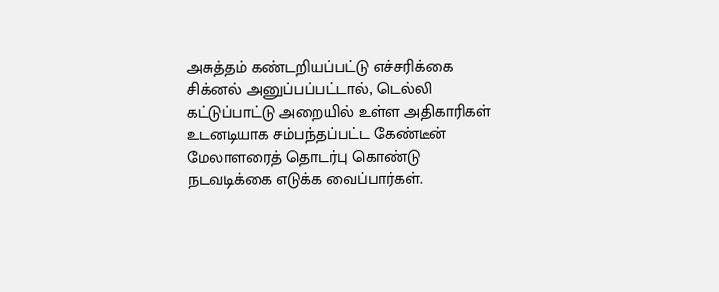அசுத்தம் கண்டறியப்பட்டு எச்சரிக்கை சிக்னல் அனுப்பப்பட்டால், டெல்லி கட்டுப்பாட்டு அறையில் உள்ள அதிகாரிகள் உடனடியாக சம்பந்தப்பட்ட கேண்டீன் மேலாளரைத் தொடர்பு கொண்டு நடவடிக்கை எடுக்க வைப்பார்கள்.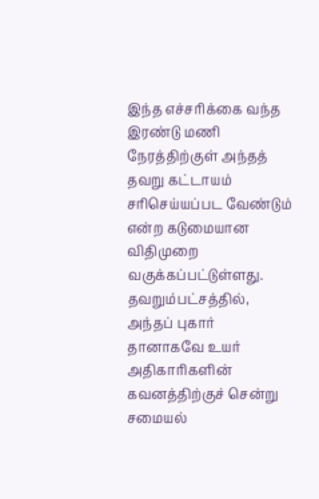இந்த எச்சரிக்கை வந்த இரண்டு மணி நேரத்திற்குள் அந்தத் தவறு கட்டாயம் சரிசெய்யப்பட வேண்டும் என்ற கடுமையான விதிமுறை வகுக்கப்பட்டுள்ளது. தவறும்பட்சத்தில், அந்தப் புகார் தானாகவே உயர் அதிகாரிகளின் கவனத்திற்குச் சென்று சமையல்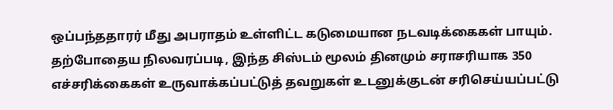ஒப்பந்ததாரர் மீது அபராதம் உள்ளிட்ட கடுமையான நடவடிக்கைகள் பாயும். தற்போதைய நிலவரப்படி, இந்த சிஸ்டம் மூலம் தினமும் சராசரியாக 350 எச்சரிக்கைகள் உருவாக்கப்பட்டுத் தவறுகள் உடனுக்குடன் சரிசெய்யப்பட்டு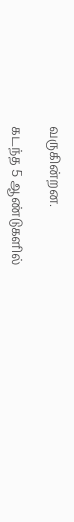வருகின்றன.

கடந்த 5 ஆண்டுகளில்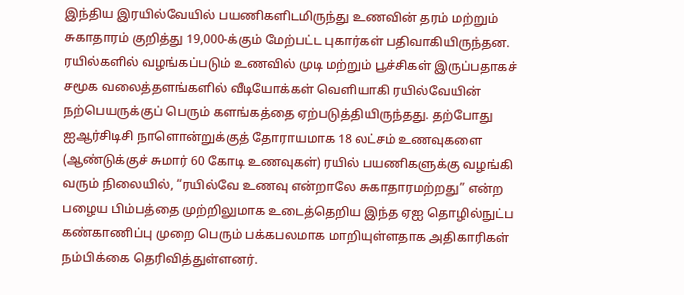இந்திய இரயில்வேயில் பயணிகளிடமிருந்து உணவின் தரம் மற்றும் சுகாதாரம் குறித்து 19,000-க்கும் மேற்பட்ட புகார்கள் பதிவாகியிருந்தன. ரயில்களில் வழங்கப்படும் உணவில் முடி மற்றும் பூச்சிகள் இருப்பதாகச் சமூக வலைத்தளங்களில் வீடியோக்கள் வெளியாகி ரயில்வேயின் நற்பெயருக்குப் பெரும் களங்கத்தை ஏற்படுத்தியிருந்தது. தற்போது ஐஆர்சிடிசி நாளொன்றுக்குத் தோராயமாக 18 லட்சம் உணவுகளை (ஆண்டுக்குச் சுமார் 60 கோடி உணவுகள்) ரயில் பயணிகளுக்கு வழங்கி வரும் நிலையில், “ரயில்வே உணவு என்றாலே சுகாதாரமற்றது” என்ற பழைய பிம்பத்தை முற்றிலுமாக உடைத்தெறிய இந்த ஏஐ தொழில்நுட்ப கண்காணிப்பு முறை பெரும் பக்கபலமாக மாறியுள்ளதாக அதிகாரிகள் நம்பிக்கை தெரிவித்துள்ளனர்.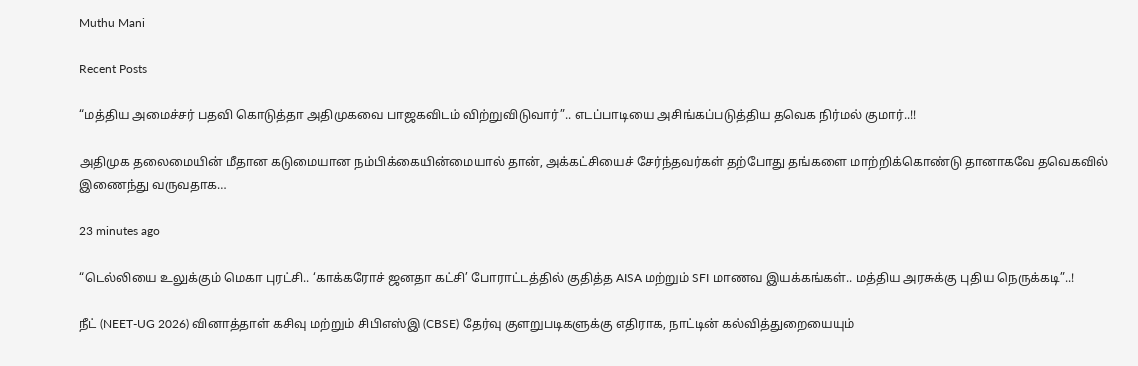Muthu Mani

Recent Posts

“மத்திய அமைச்சர் பதவி கொடுத்தா அதிமுகவை பாஜகவிடம் விற்றுவிடுவார்”.. எடப்பாடியை அசிங்கப்படுத்திய தவெக நிர்மல் குமார்..!!

அதிமுக தலைமையின் மீதான கடுமையான நம்பிக்கையின்மையால் தான், அக்கட்சியைச் சேர்ந்தவர்கள் தற்போது தங்களை மாற்றிக்கொண்டு தானாகவே தவெகவில் இணைந்து வருவதாக…

23 minutes ago

“டெல்லியை உலுக்கும் மெகா புரட்சி.. ‘காக்கரோச் ஜனதா கட்சி’ போராட்டத்தில் குதித்த AISA மற்றும் SFI மாணவ இயக்கங்கள்.. மத்திய அரசுக்கு புதிய நெருக்கடி”..!

நீட் (NEET-UG 2026) வினாத்தாள் கசிவு மற்றும் சிபிஎஸ்இ (CBSE) தேர்வு குளறுபடிகளுக்கு எதிராக, நாட்டின் கல்வித்துறையையும்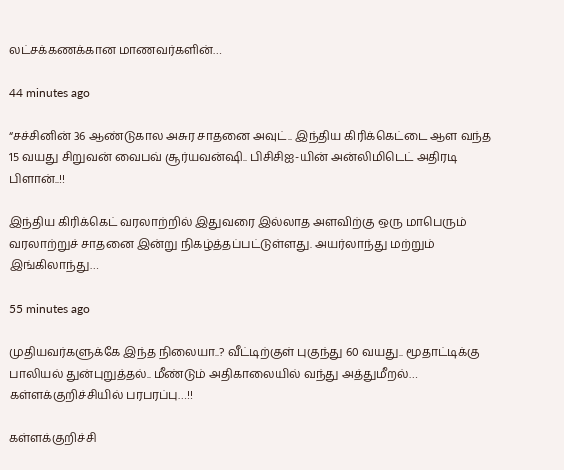லட்சக்கணக்கான மாணவர்களின்…

44 minutes ago

“சச்சினின் 36 ஆண்டுகால அசுர சாதனை அவுட்.. இந்திய கிரிக்கெட்டை ஆள வந்த 15 வயது சிறுவன் வைபவ் சூர்யவன்ஷி.. பிசிசிஐ-யின் அன்லிமிடெட் அதிரடி பிளான்..!!

இந்திய கிரிக்கெட் வரலாற்றில் இதுவரை இல்லாத அளவிற்கு ஒரு மாபெரும் வரலாற்றுச் சாதனை இன்று நிகழ்த்தப்பட்டுள்ளது. அயர்லாந்து மற்றும் இங்கிலாந்து…

55 minutes ago

முதியவர்களுக்கே இந்த நிலையா..? வீட்டிற்குள் புகுந்து 60 வயது.. மூதாட்டிக்கு பாலியல் துன்புறுத்தல்.. மீண்டும் அதிகாலையில் வந்து அத்துமீறல்… கள்ளக்குறிச்சியில் பரபரப்பு…!!

கள்ளக்குறிச்சி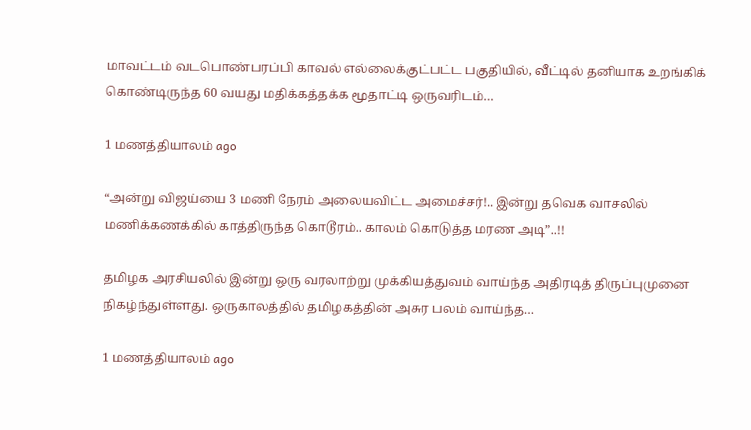மாவட்டம் வடபொண்பரப்பி காவல் எல்லைக்குட்பட்ட பகுதியில், வீட்டில் தனியாக உறங்கிக் கொண்டிருந்த 60 வயது மதிக்கத்தக்க மூதாட்டி ஒருவரிடம்…

1 மணத்தியாலம் ago

“அன்று விஜய்யை 3 மணி நேரம் அலையவிட்ட அமைச்சர்!.. இன்று தவெக வாசலில் மணிக்கணக்கில் காத்திருந்த கொடூரம்.. காலம் கொடுத்த மரண அடி”..!!

தமிழக அரசியலில் இன்று ஒரு வரலாற்று முக்கியத்துவம் வாய்ந்த அதிரடித் திருப்புமுனை நிகழ்ந்துள்ளது. ஒருகாலத்தில் தமிழகத்தின் அசுர பலம் வாய்ந்த…

1 மணத்தியாலம் ago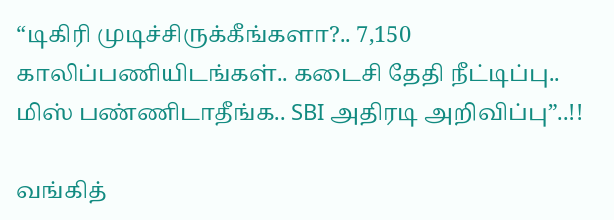“டிகிரி முடிச்சிருக்கீங்களா?.. 7,150 காலிப்பணியிடங்கள்.. கடைசி தேதி நீட்டிப்பு.. மிஸ் பண்ணிடாதீங்க.. SBI அதிரடி அறிவிப்பு”..!!

வங்கித்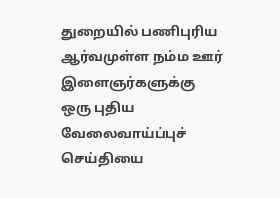துறையில் பணிபுரிய ஆர்வமுள்ள நம்ம ஊர் இளைஞர்களுக்கு ஒரு புதிய வேலைவாய்ப்புச் செய்தியை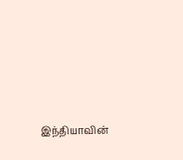இந்தியாவின்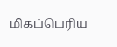மிகப்பெரிய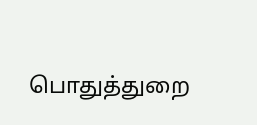பொதுத்துறை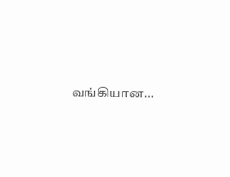வங்கியான…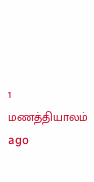1 மணத்தியாலம் ago